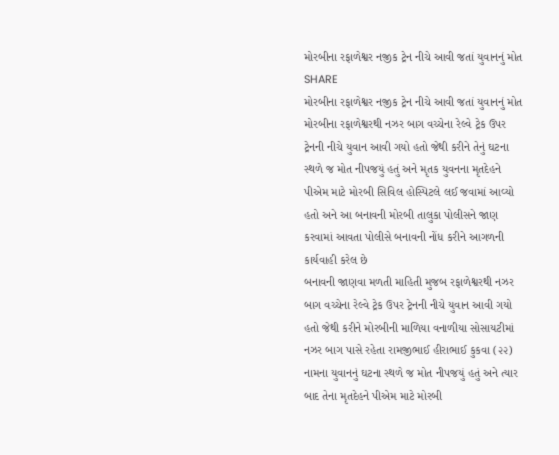મોરબીના રફાળેશ્વર નજીક ટ્રેન નીચે આવી જતાં યુવાનનું મોત
SHARE
મોરબીના રફાળેશ્વર નજીક ટ્રેન નીચે આવી જતાં યુવાનનું મોત
મોરબીના રફાળેશ્વરથી નઝર બાગ વચ્ચેના રેલ્વે ટ્રેક ઉપર ટ્રેનની નીચે યુવાન આવી ગયો હતો જેથી કરીને તેનું ઘટના સ્થળે જ મોત નીપજયું હતું અને મૃતક યુવનના મૃતદેહને પીએમ માટે મોરબી સિવિલ હોસ્પિટલે લઈ જવામાં આવ્યો હતો અને આ બનાવની મોરબી તાલુકા પોલીસને જાણ કરવામાં આવતા પોલીસે બનાવની નોંધ કરીને આગળની કાર્યવાહી કરેલ છે
બનાવની જાણવા મળતી માહિતી મુજબ રફાળેશ્વરથી નઝર બાગ વચ્ચેના રેલ્વે ટ્રેક ઉપર ટ્રેનની નીચે યુવાન આવી ગયો હતો જેથી કરીને મોરબીની માળિયા વનાળીયા સોસાયટીમાં નઝર બાગ પાસે રહેતા રામજીભાઈ હીરાભાઈ કુકવા (૨૨) નામના યુવાનનું ઘટના સ્થળે જ મોત નીપજયું હતું અને ત્યાર બાદ તેના મૃતદેહને પીએમ માટે મોરબી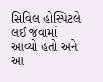સિવિલ હોસ્પિટલે લઈ જવામાં આવ્યો હતો અને આ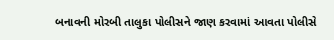બનાવની મોરબી તાલુકા પોલીસને જાણ કરવામાં આવતા પોલીસે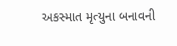અકસ્માત મૃત્યુના બનાવની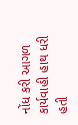નોંધ કરી આગળ કાર્યવાહી હાથ ધરી હતી